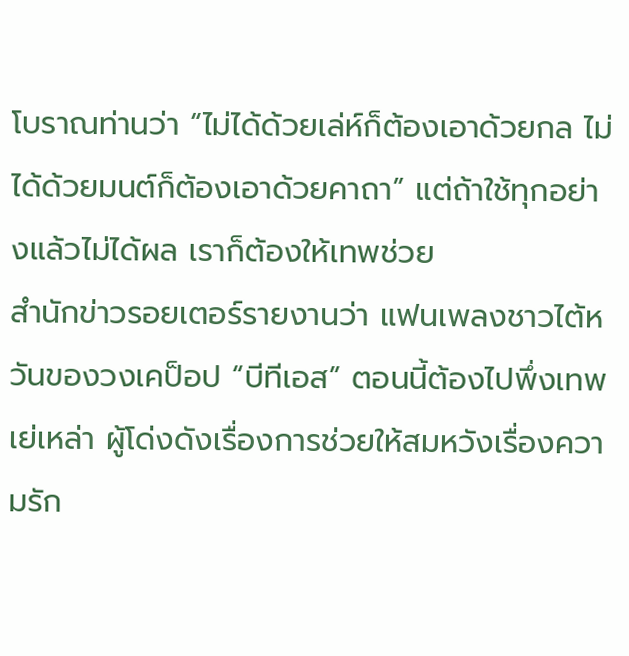โบราณท่านว่า “ไม่ได้ด้วยเล่ห์ก็ต้องเอาด้วยกล ไม่ได้ด้วยมนต์ก็ต้องเอาด้วยคาถา” แต่ถ้าใช้ทุกอย่างแล้วไม่ได้ผล เราก็ต้องให้เทพช่วย
สำนักข่าวรอยเตอร์รายงานว่า แฟนเพลงชาวไต้หวันของวงเคป็อป “บีทีเอส” ตอนนี้ต้องไปพึ่งเทพเย่เหล่า ผู้โด่งดังเรื่องการช่วยให้สมหวังเรื่องความรัก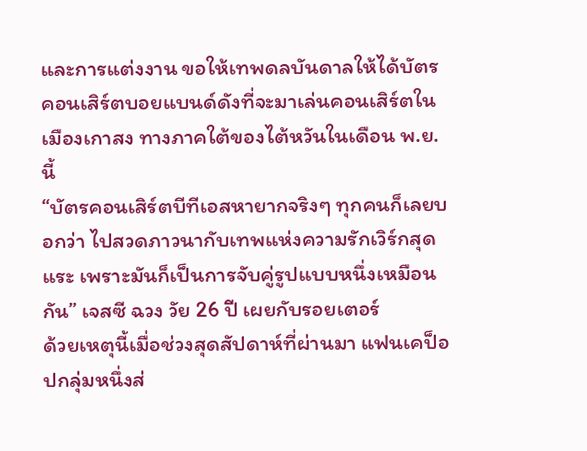และการแต่งงาน ขอให้เทพดลบันดาลให้ได้บัตรคอนเสิร์ตบอยแบนด์ดังที่จะมาเล่นคอนเสิร์ตในเมืองเกาสง ทางภาคใต้ของไต้หวันในเดือน พ.ย.นี้
“บัตรคอนเสิร์ตบีทีเอสหายากจริงๆ ทุกคนก็เลยบอกว่า ไปสวดภาวนากับเทพแห่งความรักเวิร์กสุดแระ เพราะมันก็เป็นการจับคู่รูปแบบหนึ่งเหมือนกัน” เจสซี ฉวง วัย 26 ปี เผยกับรอยเตอร์
ด้วยเหตุนี้เมื่อช่วงสุดสัปดาห์ที่ผ่านมา แฟนเคป็อปกลุ่มหนึ่งส่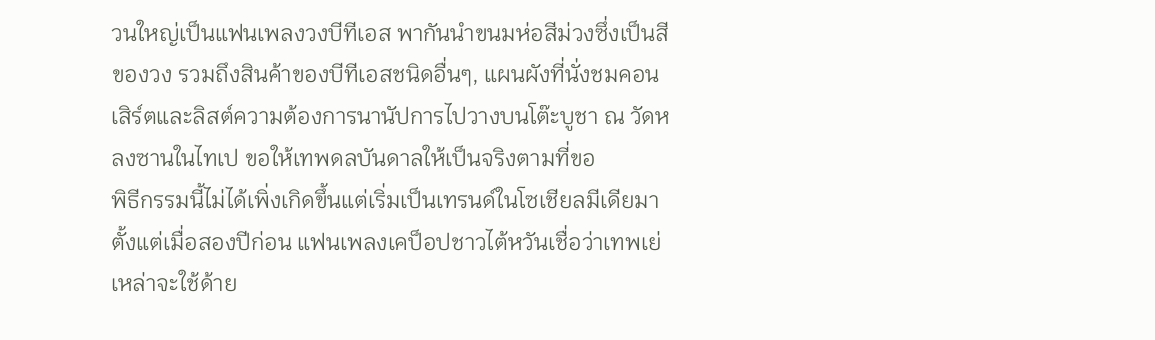วนใหญ่เป็นแฟนเพลงวงบีทีเอส พากันนำขนมห่อสีม่วงซึ่งเป็นสีของวง รวมถึงสินค้าของบีทีเอสชนิดอื่นๆ, แผนผังที่นั่งชมคอนเสิร์ตและลิสต์ความต้องการนานัปการไปวางบนโต๊ะบูชา ณ วัดหลงซานในไทเป ขอให้เทพดลบันดาลให้เป็นจริงตามที่ขอ
พิธีกรรมนี้ไม่ได้เพิ่งเกิดขึ้นแต่เริ่มเป็นเทรนด์ในโซเชียลมีเดียมาตั้งแต่เมื่อสองปีก่อน แฟนเพลงเคป็อปชาวไต้หวันเชื่อว่าเทพเย่เหล่าจะใช้ด้าย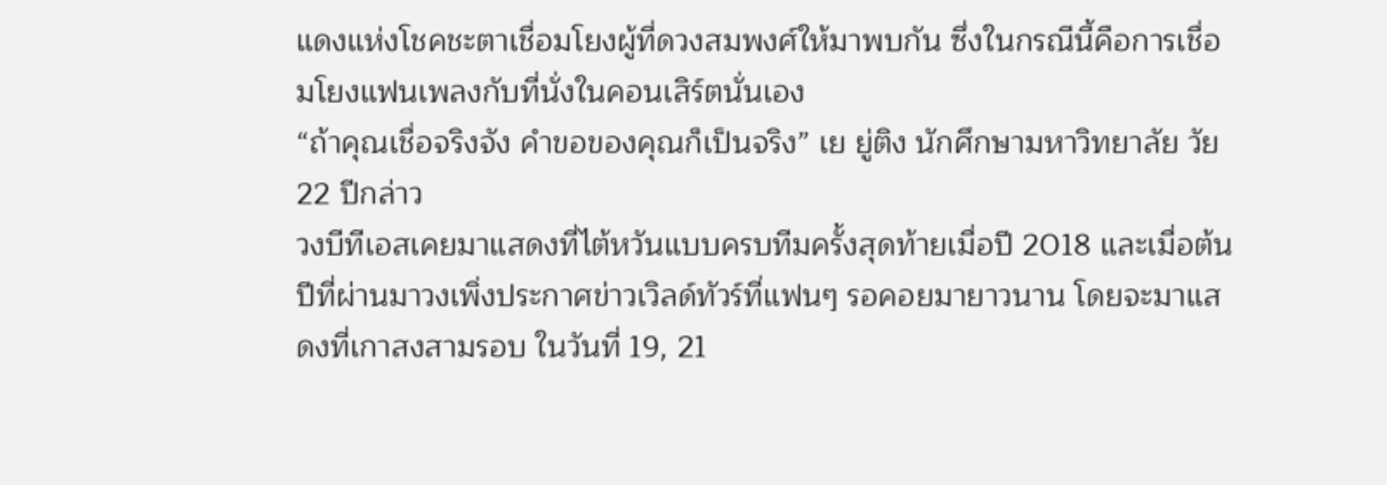แดงแห่งโชคชะตาเชื่อมโยงผู้ที่ดวงสมพงศ์ให้มาพบกัน ซึ่งในกรณีนี้คือการเชื่อมโยงแฟนเพลงกับที่นั่งในคอนเสิร์ตนั่นเอง
“ถ้าคุณเชื่อจริงจัง คำขอของคุณก็เป็นจริง” เย ยู่ติง นักศึกษามหาวิทยาลัย วัย 22 ปีกล่าว
วงบีทีเอสเคยมาแสดงที่ไต้หวันแบบครบทีมครั้งสุดท้ายเมื่อปี 2018 และเมื่อต้นปีที่ผ่านมาวงเพิ่งประกาศข่าวเวิลด์ทัวร์ที่แฟนๆ รอคอยมายาวนาน โดยจะมาแสดงที่เกาสงสามรอบ ในวันที่ 19, 21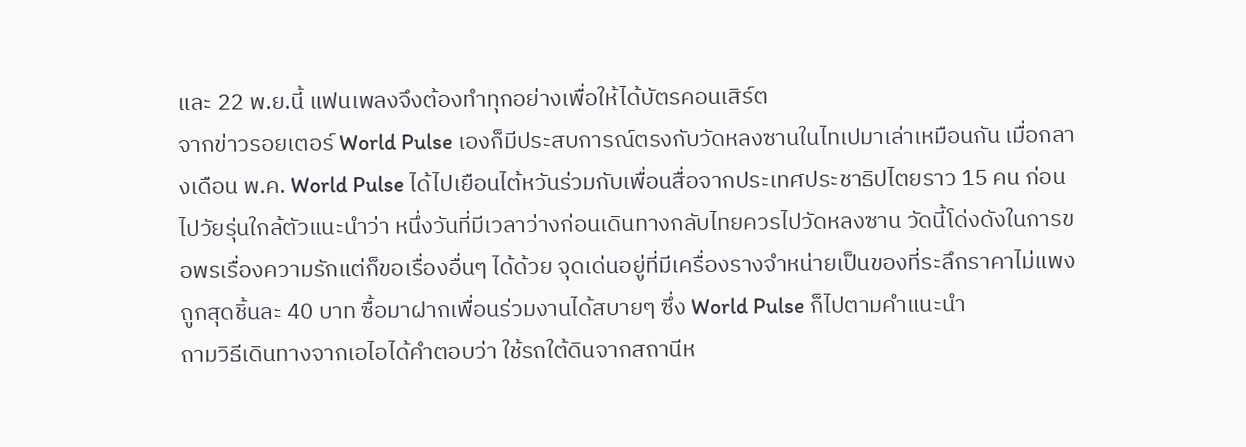และ 22 พ.ย.นี้ แฟนเพลงจึงต้องทำทุกอย่างเพื่อให้ได้บัตรคอนเสิร์ต
จากข่าวรอยเตอร์ World Pulse เองก็มีประสบการณ์ตรงกับวัดหลงซานในไทเปมาเล่าเหมือนกัน เมื่อกลางเดือน พ.ค. World Pulse ได้ไปเยือนไต้หวันร่วมกับเพื่อนสื่อจากประเทศประชาธิปไตยราว 15 คน ก่อนไปวัยรุ่นใกล้ตัวแนะนำว่า หนึ่งวันที่มีเวลาว่างก่อนเดินทางกลับไทยควรไปวัดหลงซาน วัดนี้โด่งดังในการขอพรเรื่องความรักแต่ก็ขอเรื่องอื่นๆ ได้ด้วย จุดเด่นอยู่ที่มีเครื่องรางจำหน่ายเป็นของที่ระลึกราคาไม่แพงถูกสุดชิ้นละ 40 บาท ซื้อมาฝากเพื่อนร่วมงานได้สบายๆ ซึ่ง World Pulse ก็ไปตามคำแนะนำ
ถามวิธีเดินทางจากเอไอได้คำตอบว่า ใช้รถใต้ดินจากสถานีห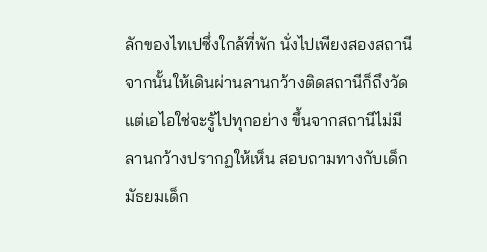ลักของไทเปซึ่งใกล้ที่พัก นั่งไปเพียงสองสถานี จากนั้นให้เดินผ่านลานกว้างติดสถานีก็ถึงวัด แต่เอไอใช่จะรู้ไปทุกอย่าง ขึ้นจากสถานีไม่มีลานกว้างปรากฏให้เห็น สอบถามทางกับเด็กมัธยมเด็ก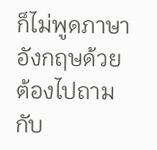ก็ไม่พูดภาษาอังกฤษด้วย ต้องไปถามกับ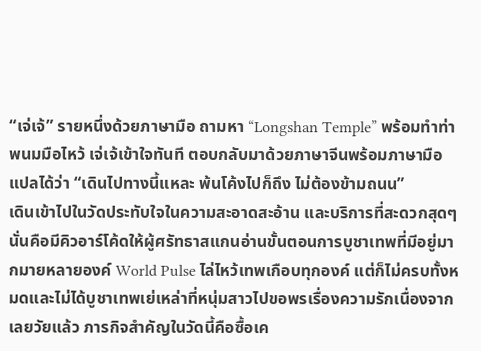“เจ่เจ้” รายหนึ่งด้วยภาษามือ ถามหา “Longshan Temple” พร้อมทำท่าพนมมือไหว้ เจ่เจ้เข้าใจทันที ตอบกลับมาด้วยภาษาจีนพร้อมภาษามือ แปลได้ว่า “เดินไปทางนี้แหละ พ้นโค้งไปก็ถึง ไม่ต้องข้ามถนน”
เดินเข้าไปในวัดประทับใจในความสะอาดสะอ้าน และบริการที่สะดวกสุดๆ นั่นคือมีคิวอาร์โค้ดให้ผู้ศรัทธาสแกนอ่านขั้นตอนการบูชาเทพที่มีอยู่มากมายหลายองค์ World Pulse ไล่ไหว้เทพเกือบทุกองค์ แต่ก็ไม่ครบทั้งหมดและไม่ได้บูชาเทพเย่เหล่าที่หนุ่มสาวไปขอพรเรื่องความรักเนื่องจากเลยวัยแล้ว ภารกิจสำคัญในวัดนี้คือซื้อเค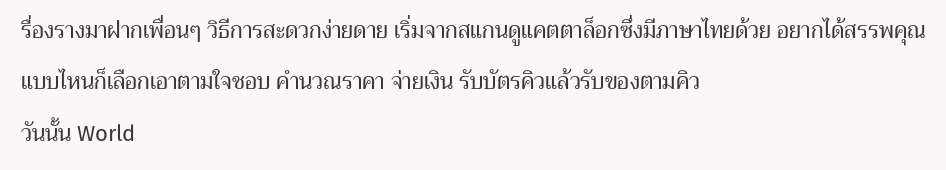รื่องรางมาฝากเพื่อนๆ วิธีการสะดวกง่ายดาย เริ่มจากสแกนดูแคตตาล็อกซึ่งมีภาษาไทยด้วย อยากได้สรรพคุณแบบไหนก็เลือกเอาตามใจชอบ คำนวณราคา จ่ายเงิน รับบัตรคิวแล้วรับของตามคิว
วันนั้น World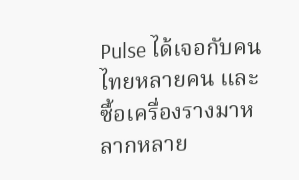Pulse ได้เจอกับคนไทยหลายคน และซื้อเครื่องรางมาหลากหลาย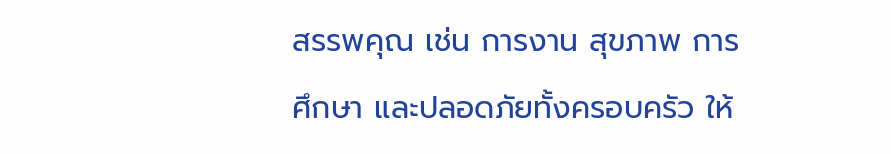สรรพคุณ เช่น การงาน สุขภาพ การศึกษา และปลอดภัยทั้งครอบครัว ให้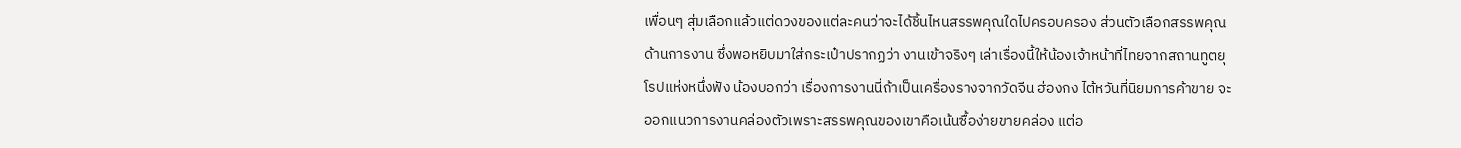เพื่อนๆ สุ่มเลือกแล้วแต่ดวงของแต่ละคนว่าจะได้ชิ้นไหนสรรพคุณใดไปครอบครอง ส่วนตัวเลือกสรรพคุณด้านการงาน ซึ่งพอหยิบมาใส่กระเป๋าปรากฏว่า งานเข้าจริงๆ เล่าเรื่องนี้ให้น้องเจ้าหน้าที่ไทยจากสถานทูตยุโรปแห่งหนึ่งฟัง น้องบอกว่า เรื่องการงานนี่ถ้าเป็นเครื่องรางจากวัดจีน ฮ่องกง ไต้หวันที่นิยมการค้าขาย จะออกแนวการงานคล่องตัวเพราะสรรพคุณของเขาคือเน้นซื้อง่ายขายคล่อง แต่อ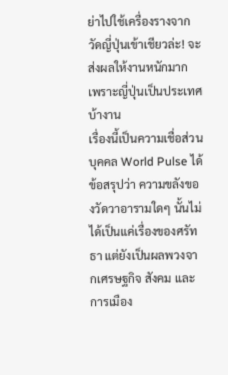ย่าไปใช้เครื่องรางจากวัดญี่ปุ่นเข้าเชียวล่ะ! จะส่งผลให้งานหนักมาก เพราะญี่ปุ่นเป็นประเทศบ้างาน
เรื่องนี้เป็นความเชื่อส่วนบุคคล World Pulse ได้ข้อสรุปว่า ความขลังของวัดวาอารามใดๆ นั้นไม่ได้เป็นแค่เรื่องของศรัทธา แต่ยังเป็นผลพวงจากเศรษฐกิจ สังคม และการเมือง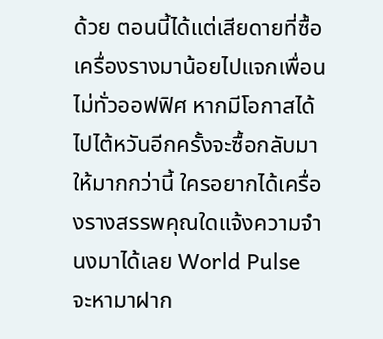ด้วย ตอนนี้ได้แต่เสียดายที่ซื้อเครื่องรางมาน้อยไปแจกเพื่อนไม่ทั่วออฟฟิศ หากมีโอกาสได้ไปไต้หวันอีกครั้งจะซื้อกลับมาให้มากกว่านี้ ใครอยากได้เครื่องรางสรรพคุณใดแจ้งความจำนงมาได้เลย World Pulse จะหามาฝาก